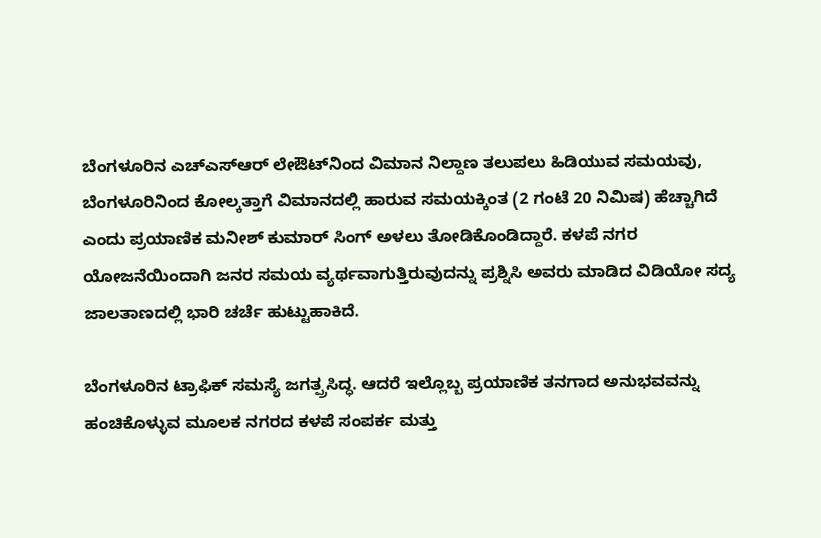ಬೆಂಗಳೂರಿನ ಎಚ್‌ಎಸ್‌ಆರ್ ಲೇಔಟ್‌ನಿಂದ ವಿಮಾನ ನಿಲ್ದಾಣ ತಲುಪಲು ಹಿಡಿಯುವ ಸಮಯವು, ಬೆಂಗಳೂರಿನಿಂದ ಕೋಲ್ಕತ್ತಾಗೆ ವಿಮಾನದಲ್ಲಿ ಹಾರುವ ಸಮಯಕ್ಕಿಂತ (2 ಗಂಟೆ 20 ನಿಮಿಷ) ಹೆಚ್ಚಾಗಿದೆ ಎಂದು ಪ್ರಯಾಣಿಕ ಮನೀಶ್ ಕುಮಾರ್ ಸಿಂಗ್ ಅಳಲು ತೋಡಿಕೊಂಡಿದ್ದಾರೆ. ಕಳಪೆ ನಗರ ಯೋಜನೆಯಿಂದಾಗಿ ಜನರ ಸಮಯ ವ್ಯರ್ಥವಾಗುತ್ತಿರುವುದನ್ನು ಪ್ರಶ್ನಿಸಿ ಅವರು ಮಾಡಿದ ವಿಡಿಯೋ ಸದ್ಯ ಜಾಲತಾಣದಲ್ಲಿ ಭಾರಿ ಚರ್ಚೆ ಹುಟ್ಟುಹಾಕಿದೆ.

ಬೆಂಗಳೂರಿನ ಟ್ರಾಫಿಕ್ ಸಮಸ್ಯೆ ಜಗತ್ಪ್ರಸಿದ್ಧ. ಆದರೆ ಇಲ್ಲೊಬ್ಬ ಪ್ರಯಾಣಿಕ ತನಗಾದ ಅನುಭವವನ್ನು ಹಂಚಿಕೊಳ್ಳುವ ಮೂಲಕ ನಗರದ ಕಳಪೆ ಸಂಪರ್ಕ ಮತ್ತು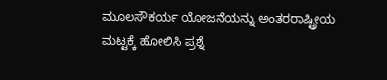ಮೂಲಸೌಕರ್ಯ ಯೋಜನೆಯನ್ನು ಅಂತರರಾಷ್ಟ್ರೀಯ ಮಟ್ಟಕ್ಕೆ ಹೋಲಿಸಿ ಪ್ರಶ್ನೆ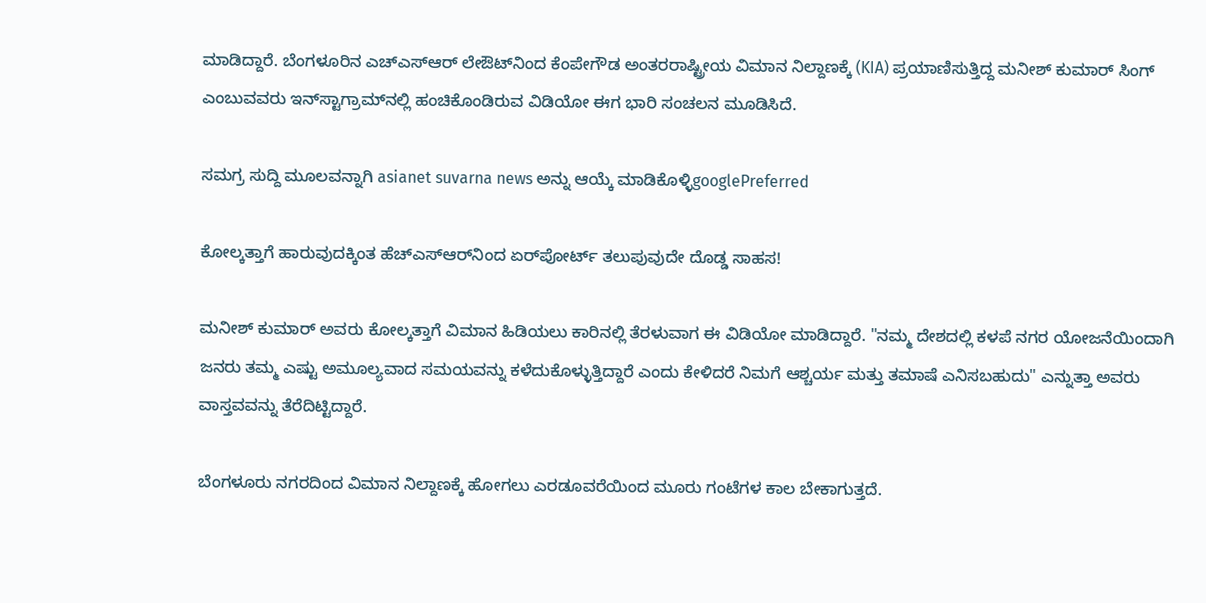ಮಾಡಿದ್ದಾರೆ. ಬೆಂಗಳೂರಿನ ಎಚ್‌ಎಸ್‌ಆರ್ ಲೇಔಟ್‌ನಿಂದ ಕೆಂಪೇಗೌಡ ಅಂತರರಾಷ್ಟ್ರೀಯ ವಿಮಾನ ನಿಲ್ದಾಣಕ್ಕೆ (KIA) ಪ್ರಯಾಣಿಸುತ್ತಿದ್ದ ಮನೀಶ್ ಕುಮಾರ್ ಸಿಂಗ್ ಎಂಬುವವರು ಇನ್‌ಸ್ಟಾಗ್ರಾಮ್‌ನಲ್ಲಿ ಹಂಚಿಕೊಂಡಿರುವ ವಿಡಿಯೋ ಈಗ ಭಾರಿ ಸಂಚಲನ ಮೂಡಿಸಿದೆ.

ಸಮಗ್ರ ಸುದ್ದಿ ಮೂಲವನ್ನಾಗಿ asianet suvarna news ಅನ್ನು ಆಯ್ಕೆ ಮಾಡಿಕೊಳ್ಳಿgooglePreferred

ಕೋಲ್ಕತ್ತಾಗೆ ಹಾರುವುದಕ್ಕಿಂತ ಹೆಚ್‌ಎಸ್‌ಆರ್‌ನಿಂದ ಏರ್‌ಪೋರ್ಟ್‌ ತಲುಪುವುದೇ ದೊಡ್ಡ ಸಾಹಸ!

ಮನೀಶ್ ಕುಮಾರ್ ಅವರು ಕೋಲ್ಕತ್ತಾಗೆ ವಿಮಾನ ಹಿಡಿಯಲು ಕಾರಿನಲ್ಲಿ ತೆರಳುವಾಗ ಈ ವಿಡಿಯೋ ಮಾಡಿದ್ದಾರೆ. "ನಮ್ಮ ದೇಶದಲ್ಲಿ ಕಳಪೆ ನಗರ ಯೋಜನೆಯಿಂದಾಗಿ ಜನರು ತಮ್ಮ ಎಷ್ಟು ಅಮೂಲ್ಯವಾದ ಸಮಯವನ್ನು ಕಳೆದುಕೊಳ್ಳುತ್ತಿದ್ದಾರೆ ಎಂದು ಕೇಳಿದರೆ ನಿಮಗೆ ಆಶ್ಚರ್ಯ ಮತ್ತು ತಮಾಷೆ ಎನಿಸಬಹುದು" ಎನ್ನುತ್ತಾ ಅವರು ವಾಸ್ತವವನ್ನು ತೆರೆದಿಟ್ಟಿದ್ದಾರೆ.

ಬೆಂಗಳೂರು ನಗರದಿಂದ ವಿಮಾನ ನಿಲ್ದಾಣಕ್ಕೆ ಹೋಗಲು ಎರಡೂವರೆಯಿಂದ ಮೂರು ಗಂಟೆಗಳ ಕಾಲ ಬೇಕಾಗುತ್ತದೆ.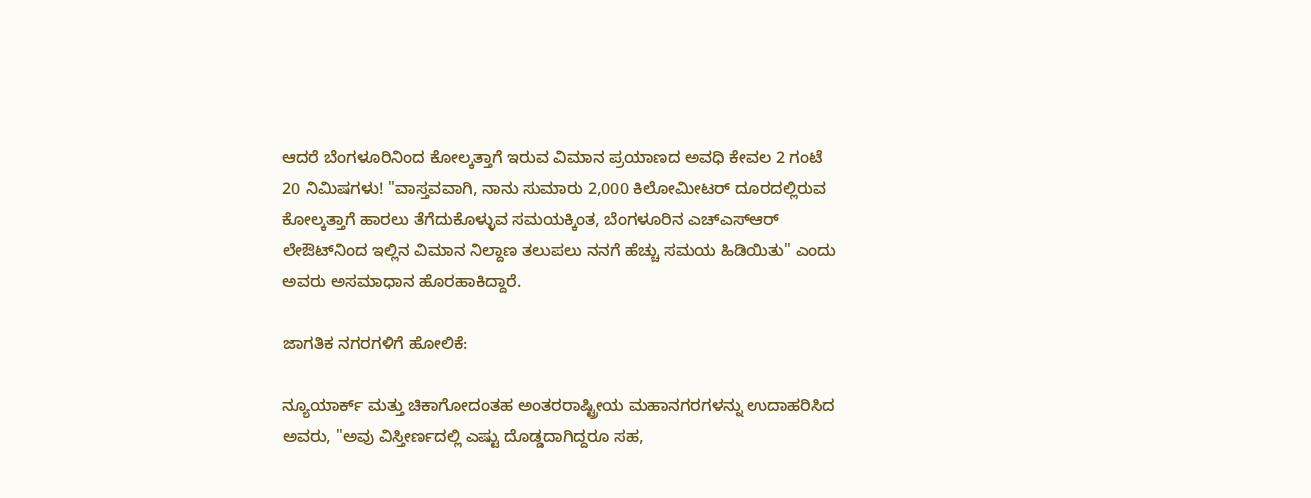ಆದರೆ ಬೆಂಗಳೂರಿನಿಂದ ಕೋಲ್ಕತ್ತಾಗೆ ಇರುವ ವಿಮಾನ ಪ್ರಯಾಣದ ಅವಧಿ ಕೇವಲ 2 ಗಂಟೆ 20 ನಿಮಿಷಗಳು! "ವಾಸ್ತವವಾಗಿ, ನಾನು ಸುಮಾರು 2,000 ಕಿಲೋಮೀಟರ್ ದೂರದಲ್ಲಿರುವ ಕೋಲ್ಕತ್ತಾಗೆ ಹಾರಲು ತೆಗೆದುಕೊಳ್ಳುವ ಸಮಯಕ್ಕಿಂತ, ಬೆಂಗಳೂರಿನ ಎಚ್‌ಎಸ್‌ಆರ್ ಲೇಔಟ್‌ನಿಂದ ಇಲ್ಲಿನ ವಿಮಾನ ನಿಲ್ದಾಣ ತಲುಪಲು ನನಗೆ ಹೆಚ್ಚು ಸಮಯ ಹಿಡಿಯಿತು" ಎಂದು ಅವರು ಅಸಮಾಧಾನ ಹೊರಹಾಕಿದ್ದಾರೆ.

ಜಾಗತಿಕ ನಗರಗಳಿಗೆ ಹೋಲಿಕೆ:

ನ್ಯೂಯಾರ್ಕ್ ಮತ್ತು ಚಿಕಾಗೋದಂತಹ ಅಂತರರಾಷ್ಟ್ರೀಯ ಮಹಾನಗರಗಳನ್ನು ಉದಾಹರಿಸಿದ ಅವರು, "ಅವು ವಿಸ್ತೀರ್ಣದಲ್ಲಿ ಎಷ್ಟು ದೊಡ್ಡದಾಗಿದ್ದರೂ ಸಹ,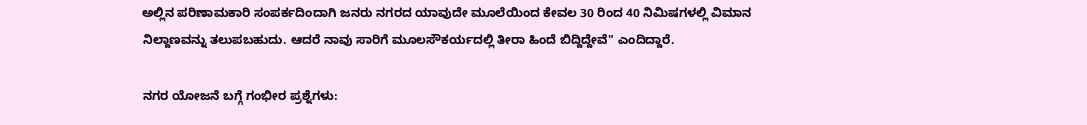ಅಲ್ಲಿನ ಪರಿಣಾಮಕಾರಿ ಸಂಪರ್ಕದಿಂದಾಗಿ ಜನರು ನಗರದ ಯಾವುದೇ ಮೂಲೆಯಿಂದ ಕೇವಲ 30 ರಿಂದ 40 ನಿಮಿಷಗಳಲ್ಲಿ ವಿಮಾನ ನಿಲ್ದಾಣವನ್ನು ತಲುಪಬಹುದು. ಆದರೆ ನಾವು ಸಾರಿಗೆ ಮೂಲಸೌಕರ್ಯದಲ್ಲಿ ತೀರಾ ಹಿಂದೆ ಬಿದ್ದಿದ್ದೇವೆ" ಎಂದಿದ್ದಾರೆ.

ನಗರ ಯೋಜನೆ ಬಗ್ಗೆ ಗಂಭೀರ ಪ್ರಶ್ನೆಗಳು: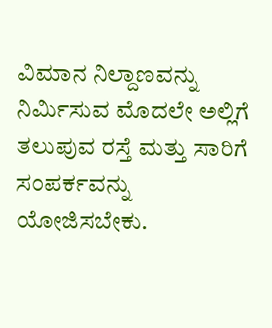ವಿಮಾನ ನಿಲ್ದಾಣವನ್ನು ನಿರ್ಮಿಸುವ ಮೊದಲೇ ಅಲ್ಲಿಗೆ ತಲುಪುವ ರಸ್ತೆ ಮತ್ತು ಸಾರಿಗೆ ಸಂಪರ್ಕವನ್ನು ಯೋಜಿಸಬೇಕು.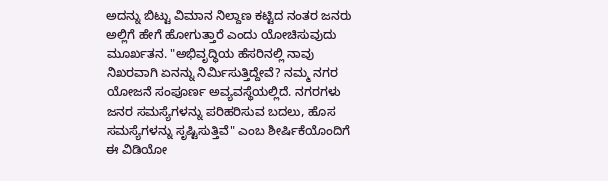ಅದನ್ನು ಬಿಟ್ಟು ವಿಮಾನ ನಿಲ್ದಾಣ ಕಟ್ಟಿದ ನಂತರ ಜನರು ಅಲ್ಲಿಗೆ ಹೇಗೆ ಹೋಗುತ್ತಾರೆ ಎಂದು ಯೋಚಿಸುವುದು ಮೂರ್ಖತನ. "ಅಭಿವೃದ್ಧಿಯ ಹೆಸರಿನಲ್ಲಿ ನಾವು ನಿಖರವಾಗಿ ಏನನ್ನು ನಿರ್ಮಿಸುತ್ತಿದ್ದೇವೆ? ನಮ್ಮ ನಗರ ಯೋಜನೆ ಸಂಪೂರ್ಣ ಅವ್ಯವಸ್ಥೆಯಲ್ಲಿದೆ. ನಗರಗಳು ಜನರ ಸಮಸ್ಯೆಗಳನ್ನು ಪರಿಹರಿಸುವ ಬದಲು, ಹೊಸ ಸಮಸ್ಯೆಗಳನ್ನು ಸೃಷ್ಟಿಸುತ್ತಿವೆ" ಎಂಬ ಶೀರ್ಷಿಕೆಯೊಂದಿಗೆ ಈ ವಿಡಿಯೋ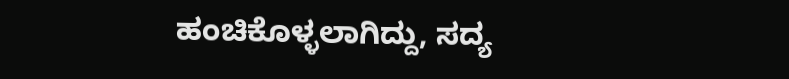ಹಂಚಿಕೊಳ್ಳಲಾಗಿದ್ದು, ಸದ್ಯ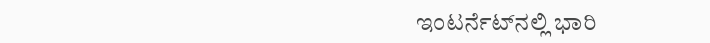ಇಂಟರ್ನೆಟ್‌ನಲ್ಲಿ ಭಾರಿ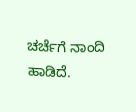ಚರ್ಚೆಗೆ ನಾಂದಿ ಹಾಡಿದೆ.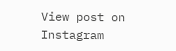View post on Instagram